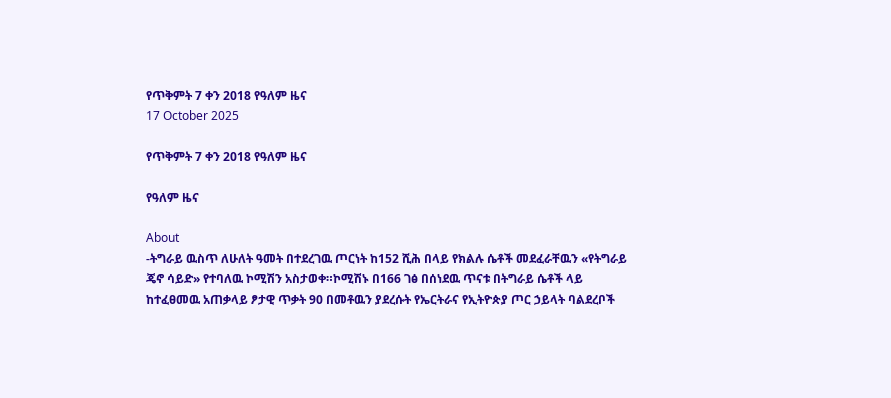የጥቅምት 7 ቀን 2018 የዓለም ዜና
17 October 2025

የጥቅምት 7 ቀን 2018 የዓለም ዜና

የዓለም ዜና

About
-ትግራይ ዉስጥ ለሁለት ዓመት በተደረገዉ ጦርነት ከ152 ሺሕ በላይ የክልሉ ሴቶች መደፈራቸዉን «የትግራይ ጄኖ ሳይድ» የተባለዉ ኮሚሽን አስታወቀ።ኮሚሽኑ በ166 ገፅ በሰነደዉ ጥናቱ በትግራይ ሴቶች ላይ ከተፈፀመዉ አጠቃላይ ፆታዊ ጥቃት 90 በመቶዉን ያደረሱት የኤርትራና የኢትዮጵያ ጦር ኃይላት ባልደረቦች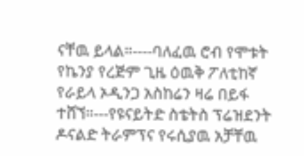ናቸዉ ይላል።----ባለፈዉ ሮብ የሞቱት የኬንያ የረጅም ጊዜ ዕዉቅ ፖለቲከኛ የራይላ ኦዲንጋ አስከሬን ዛሬ በይፋ ተሸኘ።---የዩናይትድ ስቴትስ ፕሬዝደንት ዶናልድ ትራምፕና የሩሲያዉ አቻቸዉ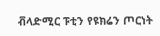ቭላድሚር ፑቲን የዩክሬን ጦርነት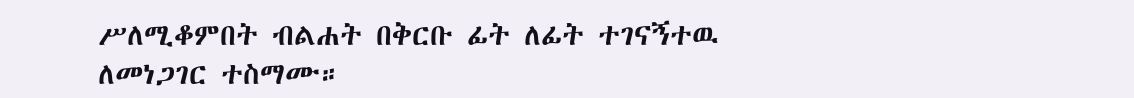ሥለሚቆምበት ብልሐት በቅርቡ ፊት ለፊት ተገናኝተዉ ለመነጋገር ተስማሙ።